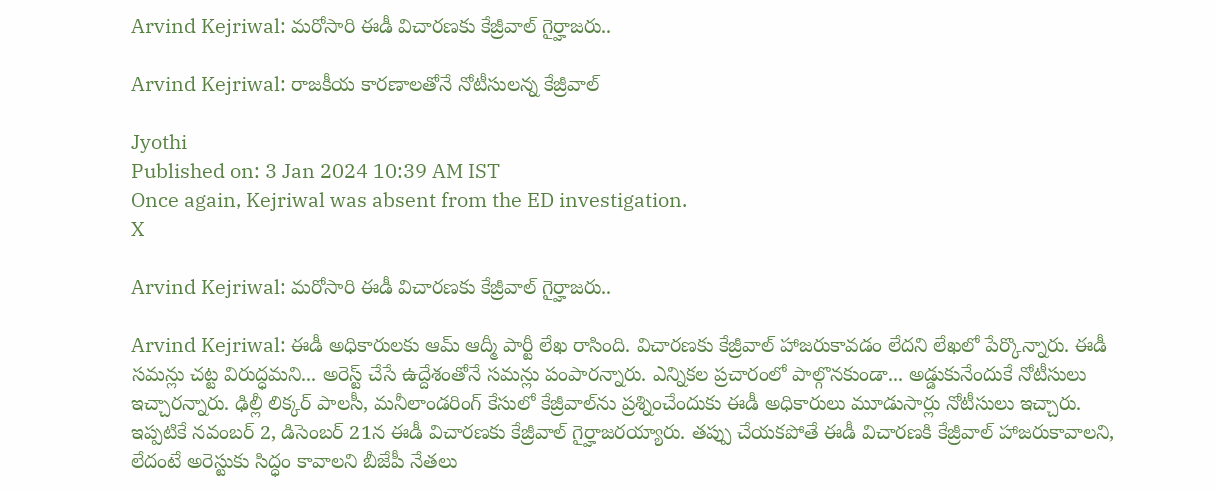Arvind Kejriwal: మరోసారి ఈడీ విచారణకు కేజ్రీవాల్‌ గైర్హాజరు..

Arvind Kejriwal: రాజకీయ కారణాలతోనే నోటీసులన్న కేజ్రీవాల్

Jyothi
Published on: 3 Jan 2024 10:39 AM IST
Once again, Kejriwal was absent from the ED investigation.
X

Arvind Kejriwal: మరోసారి ఈడీ విచారణకు కేజ్రీవాల్‌ గైర్హాజరు..

Arvind Kejriwal: ఈడీ అధికారులకు ఆమ్ ఆద్మీ పార్టీ లేఖ రాసింది. విచారణకు కేజ్రీవాల్ హాజరుకావడం లేదని లేఖలో పేర్కొన్నారు. ఈడీ సమన్లు చట్ట విరుద్ధమని... అరెస్ట్ చేసే ఉద్దేశంతోనే సమన్లు పంపారన్నారు. ఎన్నికల ప్రచారంలో పాల్గొనకుండా... అడ్డుకునేందుకే నోటీసులు ఇచ్చారన్నారు. ఢిల్లీ లిక్కర్ పాలసీ, మనీలాండరింగ్ కేసులో కేజ్రీవాల్‌ను ప్రశ్నించేందుకు ఈడీ అధికారులు మూడుసార్లు నోటీసులు ఇచ్చారు. ఇప్పటికే నవంబర్ 2, డిసెంబర్ 21న ఈడీ విచారణకు కేజ్రీవాల్ గైర్హాజరయ్యారు. తప్పు చేయకపోతే ఈడీ విచారణకి కేజ్రీవాల్ హాజరుకావాలని, లేదంటే అరెస్టుకు సిద్ధం కావాలని బీజేపీ నేతలు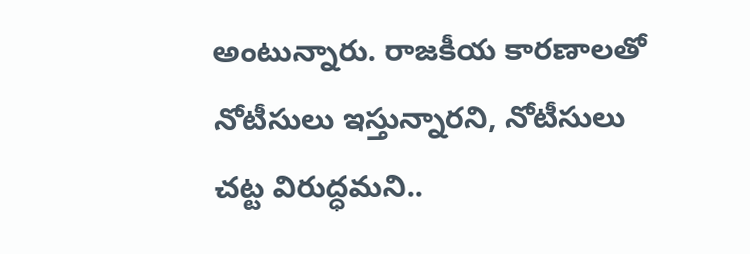అంటున్నారు. రాజకీయ కారణాలతో నోటీసులు ఇస్తున్నారని, నోటీసులు చట్ట విరుద్ధమని..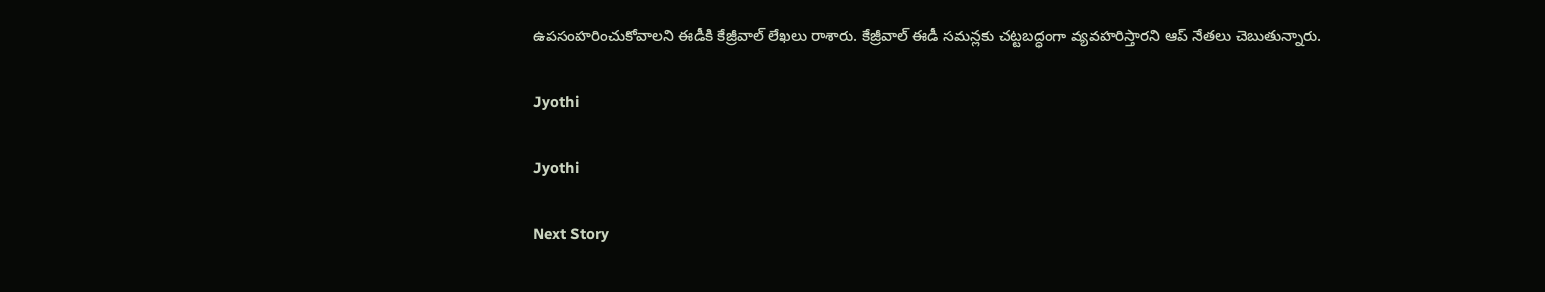ఉపసంహరించుకోవాలని ఈడీకి కేజ్రీవాల్ లేఖలు రాశారు. కేజ్రీవాల్ ఈడీ సమన్లకు చట్టబద్ధంగా వ్యవహరిస్తారని ఆప్ నేతలు చెబుతున్నారు.

Jyothi

Jyothi

Next Story